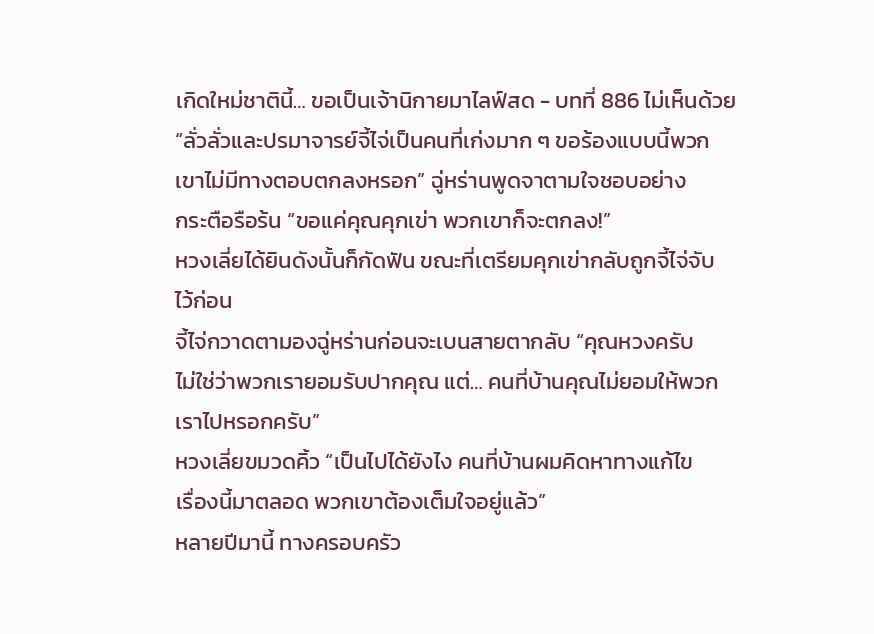เกิดใหม่ชาตินี้… ขอเป็นเจ้านิกายมาไลฟ์สด - บทที่ 886 ไม่เห็นด้วย
“ลั่วลั่วและปรมาจารย์จี้ไจ่เป็นคนที่เก่งมาก ๆ ขอร้องแบบนี้พวก
เขาไม่มีทางตอบตกลงหรอก” ฉู่หร่านพูดจาตามใจชอบอย่าง
กระตือรือร้น “ขอแค่คุณคุกเข่า พวกเขาก็จะตกลง!”
หวงเลี่ยได้ยินดังนั้นก็กัดฟัน ขณะที่เตรียมคุกเข่ากลับถูกจี้ไจ่จับ
ไว้ก่อน
จี้ไจ่กวาดตามองฉู่หร่านก่อนจะเบนสายตากลับ “คุณหวงครับ
ไม่ใช่ว่าพวกเรายอมรับปากคุณ แต่… คนที่บ้านคุณไม่ยอมให้พวก
เราไปหรอกครับ”
หวงเลี่ยขมวดคิ้ว “เป็นไปได้ยังไง คนที่บ้านผมคิดหาทางแก้ไข
เรื่องนี้มาตลอด พวกเขาต้องเต็มใจอยู่แล้ว”
หลายปีมานี้ ทางครอบครัว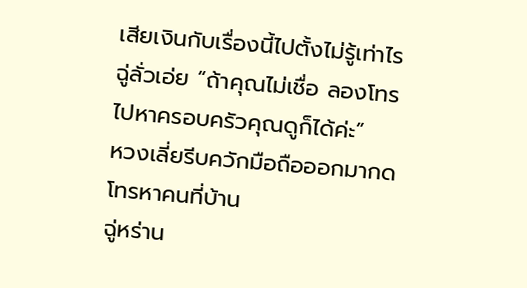เสียเงินกับเรื่องนี้ไปตั้งไม่รู้เท่าไร
ฉู่ลั่วเอ่ย “ถ้าคุณไม่เชื่อ ลองโทรไปหาครอบครัวคุณดูก็ได้ค่ะ”
หวงเลี่ยรีบควักมือถือออกมากดโทรหาคนที่บ้าน
ฉู่หร่าน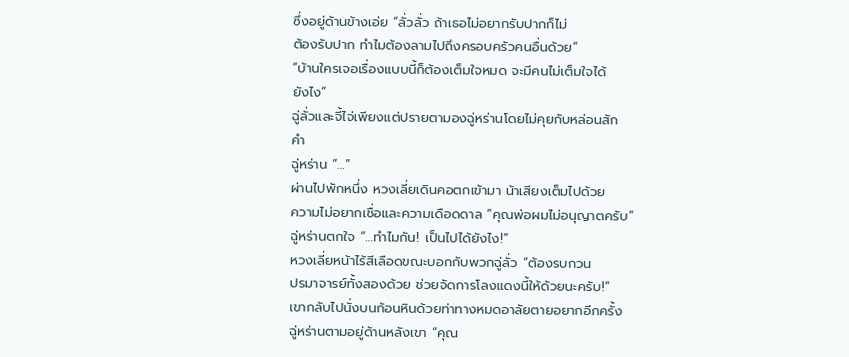ซึ่งอยู่ด้านข้างเอ่ย “ลั่วลั่ว ถ้าเธอไม่อยากรับปากก็ไม่
ต้องรับปาก ทำไมต้องลามไปถึงครอบครัวคนอื่นด้วย”
“บ้านใครเจอเรื่องแบบนี้ก็ต้องเต็มใจหมด จะมีคนไม่เต็มใจได้
ยังไง”
ฉู่ลั่วและจี้ไจ่เพียงแต่ปรายตามองฉู่หร่านโดยไม่คุยกับหล่อนสัก
คำ
ฉู่หร่าน “…”
ผ่านไปพักหนึ่ง หวงเลี่ยเดินคอตกเข้ามา น้าเสียงเต็มไปด้วย
ความไม่อยากเชื่อและความเดือดดาล “คุณพ่อผมไม่อนุญาตครับ”
ฉู่หร่านตกใจ “…ทำไมกัน! เป็นไปได้ยังไง!”
หวงเลี่ยหน้าไร้สีเลือดขณะบอกกับพวกฉู่ลั่ว “ต้องรบกวน
ปรมาจารย์ทั้งสองด้วย ช่วยจัดการโลงแดงนี้ให้ด้วยนะครับ!”
เขากลับไปนั่งบนก้อนหินด้วยท่าทางหมดอาลัยตายอยากอีกครั้ง
ฉู่หร่านตามอยู่ด้านหลังเขา “คุณ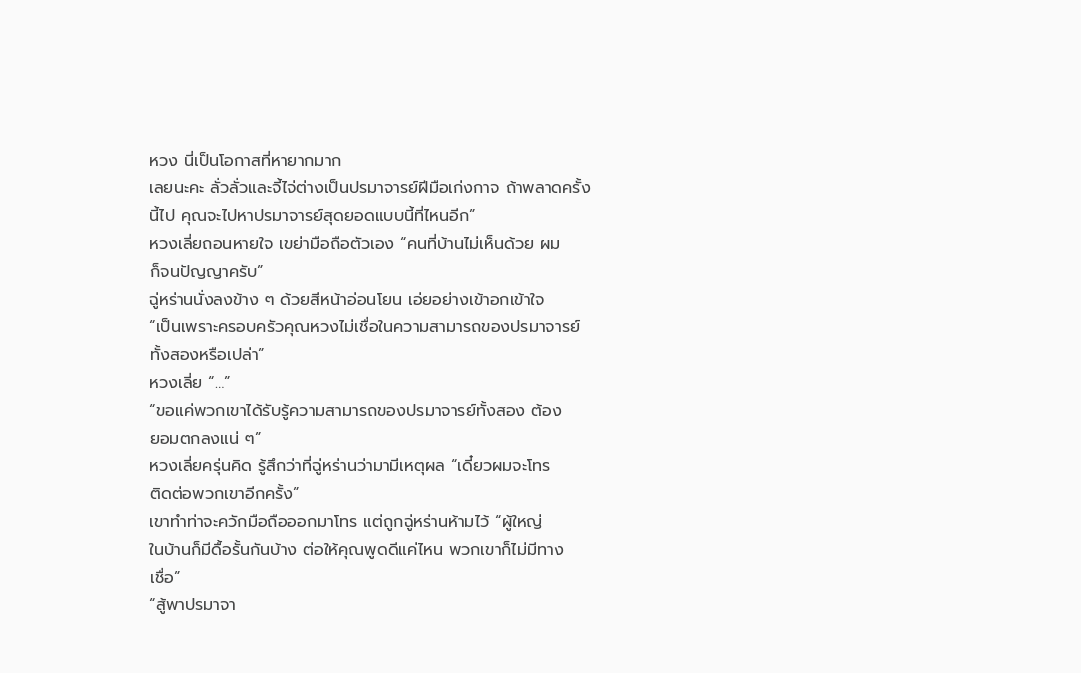หวง นี่เป็นโอกาสที่หายากมาก
เลยนะคะ ลั่วลั่วและจี้ไจ่ต่างเป็นปรมาจารย์ฝีมือเก่งกาจ ถ้าพลาดครั้ง
นี้ไป คุณจะไปหาปรมาจารย์สุดยอดแบบนี้ที่ไหนอีก”
หวงเลี่ยถอนหายใจ เขย่ามือถือตัวเอง “คนที่บ้านไม่เห็นด้วย ผม
ก็จนปัญญาครับ”
ฉู่หร่านนั่งลงข้าง ๆ ด้วยสีหน้าอ่อนโยน เอ่ยอย่างเข้าอกเข้าใจ
“เป็นเพราะครอบครัวคุณหวงไม่เชื่อในความสามารถของปรมาจารย์
ทั้งสองหรือเปล่า”
หวงเลี่ย “…”
“ขอแค่พวกเขาได้รับรู้ความสามารถของปรมาจารย์ทั้งสอง ต้อง
ยอมตกลงแน่ ๆ”
หวงเลี่ยครุ่นคิด รู้สึกว่าที่ฉู่หร่านว่ามามีเหตุผล “เดี๋ยวผมจะโทร
ติดต่อพวกเขาอีกครั้ง”
เขาทำท่าจะควักมือถือออกมาโทร แต่ถูกฉู่หร่านห้ามไว้ “ผู้ใหญ่
ในบ้านก็มีดื้อรั้นกันบ้าง ต่อให้คุณพูดดีแค่ไหน พวกเขาก็ไม่มีทาง
เชื่อ”
“สู้พาปรมาจา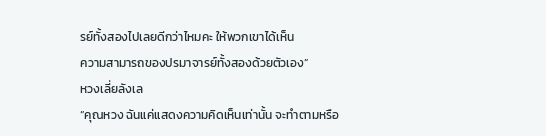รย์ทั้งสองไปเลยดีกว่าไหมคะ ให้พวกเขาได้เห็น
ความสามารถของปรมาจารย์ทั้งสองด้วยตัวเอง”
หวงเลี่ยลังเล
“คุณหวง ฉันแค่แสดงความคิดเห็นเท่านั้น จะทำตามหรือ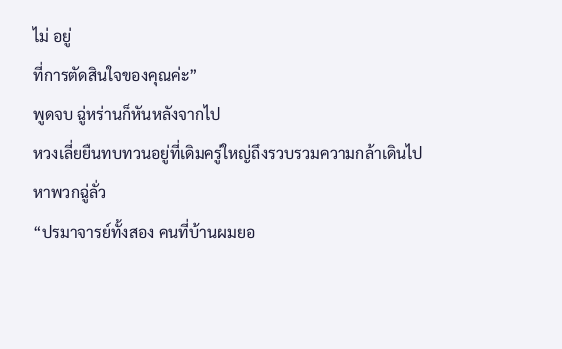ไม่ อยู่
ที่การตัดสินใจของคุณค่ะ”
พูดจบ ฉู่หร่านก็หันหลังจากไป
หวงเลี่ยยืนทบทวนอยู่ที่เดิมครู่ใหญ่ถึงรวบรวมความกล้าเดินไป
หาพวกฉู่ลั่ว
“ปรมาจารย์ทั้งสอง คนที่บ้านผมยอ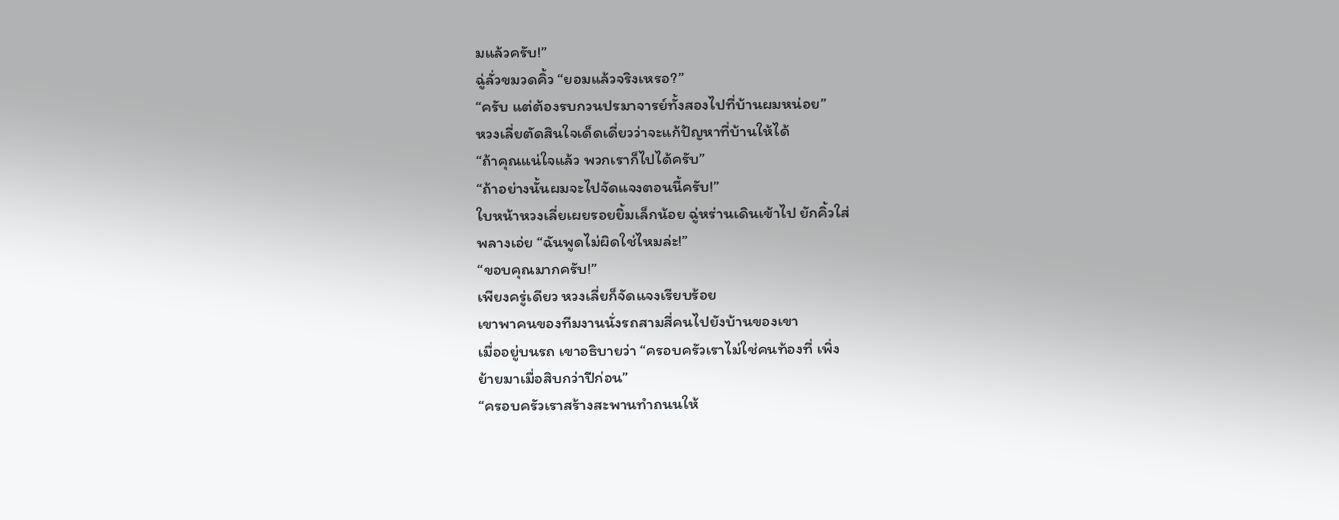มแล้วครับ!”
ฉู่ลั่วขมวดคิ้ว “ยอมแล้วจริงเหรอ?”
“ครับ แต่ต้องรบกวนปรมาจารย์ทั้งสองไปที่บ้านผมหน่อย”
หวงเลี่ยตัดสินใจเด็ดเดี่ยวว่าจะแก้ปัญหาที่บ้านให้ได้
“ถ้าคุณแน่ใจแล้ว พวกเราก็ไปได้ครับ”
“ถ้าอย่างนั้นผมจะไปจัดแจงตอนนี้ครับ!”
ใบหน้าหวงเลี่ยเผยรอยยิ้มเล็กน้อย ฉู่หร่านเดินเข้าไป ยักคิ้วใส่
พลางเอ่ย “ฉันพูดไม่ผิดใช่ไหมล่ะ!”
“ขอบคุณมากครับ!”
เพียงครู่เดียว หวงเลี่ยก็จัดแจงเรียบร้อย
เขาพาคนของทีมงานนั่งรถสามสี่คนไปยังบ้านของเขา
เมื่ออยู่บนรถ เขาอธิบายว่า “ครอบครัวเราไม่ใช่คนท้องที่ เพิ่ง
ย้ายมาเมื่อสิบกว่าปีก่อน”
“ครอบครัวเราสร้างสะพานทำถนนให้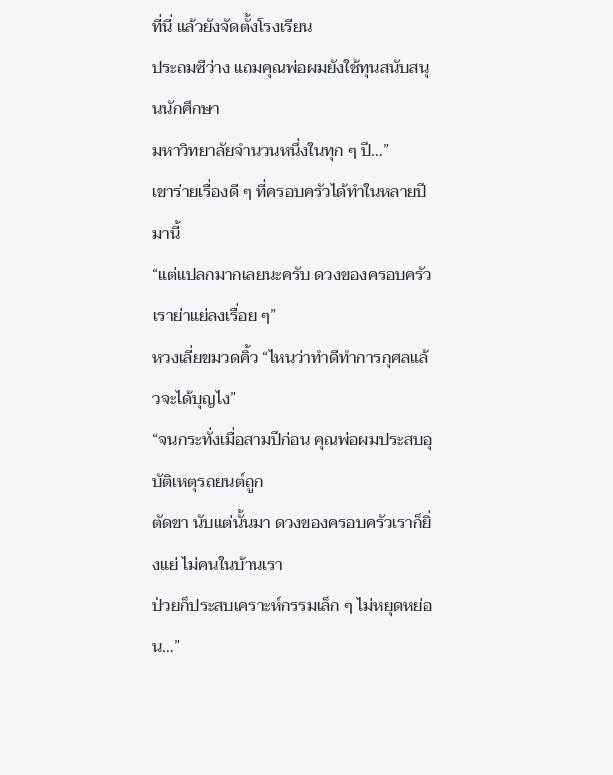ที่นี่ แล้วยังจัดตั้งโรงเรียน
ประถมซีว่าง แถมคุณพ่อผมยังใช้ทุนสนับสนุนนักศึกษา
มหาวิทยาลัยจำนวนหนึ่งในทุก ๆ ปี…”
เขาร่ายเรื่องดี ๆ ที่ครอบครัวได้ทำในหลายปีมานี้
“แต่แปลกมากเลยนะครับ ดวงของครอบครัวเราย่าแย่ลงเรื่อย ๆ”
หวงเลี่ยขมวดคิ้ว “ไหนว่าทำดีทำการกุศลแล้วจะได้บุญไง”
“จนกระทั่งเมื่อสามปีก่อน คุณพ่อผมประสบอุบัติเหตุรถยนต์ถูก
ตัดขา นับแต่นั้นมา ดวงของครอบครัวเราก็ยิ่งแย่ ไม่คนในบ้านเรา
ป่วยก็ประสบเคราะห์กรรมเล็ก ๆ ไม่หยุดหย่อน…”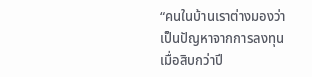“คนในบ้านเราต่างมองว่าเป็นปัญหาจากการลงทุนเมื่อสิบกว่าปี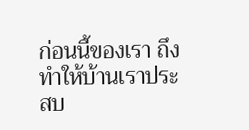ก่อนนี้ของเรา ถึงทำให้บ้านเราประสบ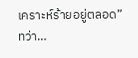เคราะห์ร้ายอยู่ตลอด”
ทว่า…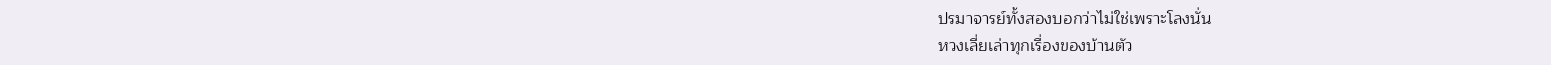ปรมาจารย์ทั้งสองบอกว่าไม่ใช่เพราะโลงนั่น
หวงเลี่ยเล่าทุกเรื่องของบ้านตัว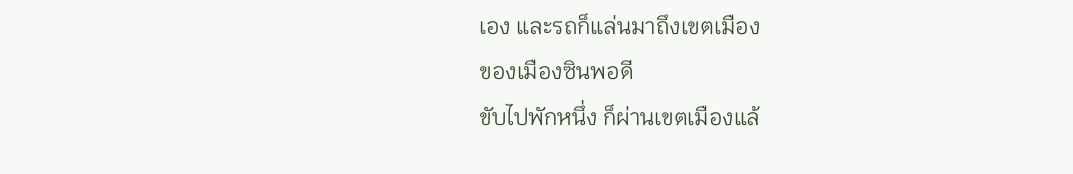เอง และรถก็แล่นมาถึงเขตเมือง
ของเมืองซินพอดี
ขับไปพักหนึ่ง ก็ผ่านเขตเมืองแล้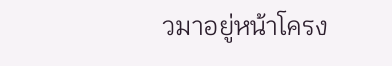วมาอยู่หน้าโครง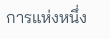การแห่งหนึ่ง